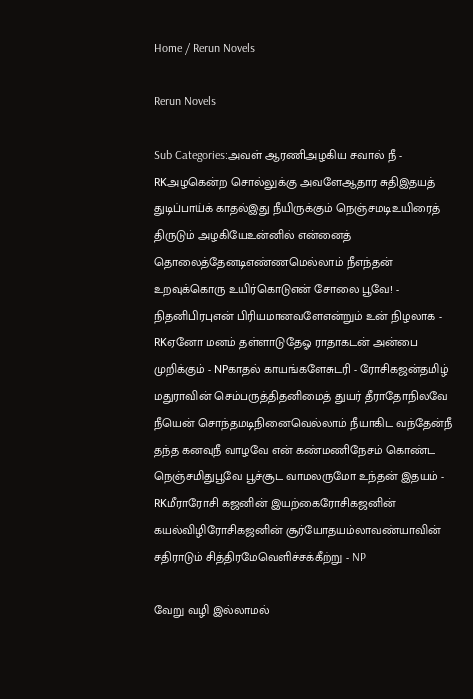Home / Rerun Novels

Rerun Novels

Sub Categories:அவள் ஆரணிஅழகிய சவால் நீ - RKஅழகென்ற சொல்லுக்கு அவளேஆதார சுதிஇதயத் துடிப்பாய்க் காதல்இது நீயிருக்கும் நெஞ்சமடிஉயிரைத் திருடும் அழகியேஉன்னில் என்னைத் தொலைத்தேனடிஎண்ணமெல்லாம் நீஎந்தன் உறவுக்கொரு உயிர்கொடுஎன் சோலை பூவே! - நிதனிபிரபுஎன் பிரியமானவளேஎன்றும் உன் நிழலாக - RKஏனோ மனம் தள்ளாடுதேஓ ராதாகடன் அன்பை முறிக்கும் - NPகாதல் காயங்களேசுடரி - ரோசிகஜன்தமிழ் மதுராவின் செம்பருத்திதனிமைத் துயர் தீராதோநிலவே நீயென் சொந்தமடிநினைவெல்லாம் நீயாகிட வந்தேன்நீ தந்த கனவுநீ வாழவே என் கண்மணிநேசம் கொண்ட நெஞ்சமிதுபூவே பூச்சூட வாமலருமோ உந்தன் இதயம் - RKமீராரோசி கஜனின் இயற்கைரோசிகஜனின் கயல்விழிரோசிகஜனின் சூர்யோதயம்லாவண்யாவின் சதிராடும் சித்திரமேவெளிச்சக்கீற்று - NP

வேறு வழி இல்லாமல்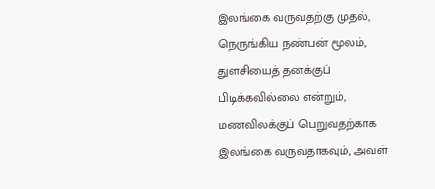இலங்கை வருவதற்கு முதல், நெருங்கிய நண்பன் மூலம், துளசியைத் தனக்குப் பிடிக்கவில்லை என்றும், மணவிலக்குப் பெறுவதற்காக இலங்கை வருவதாகவும், அவள்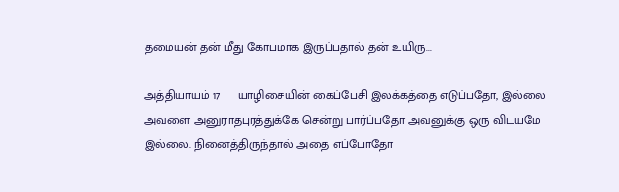தமையன் தன் மீது கோபமாக இருப்பதால் தன் உயிரு...

அத்தியாயம் 17     யாழிசையின் கைப்பேசி இலக்கத்தை எடுப்பதோ, இல்லை அவளை அனுராதபுரத்துக்கே சென்று பார்ப்பதோ அவனுக்கு ஒரு விடயமே இல்லை. நினைத்திருந்தால் அதை எப்போதோ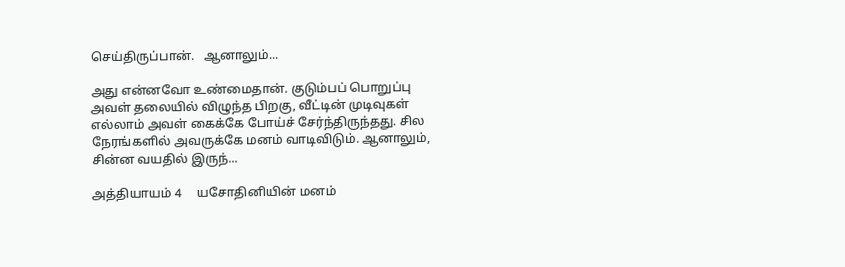செய்திருப்பான்.   ஆனாலும்...

அது என்னவோ உண்மைதான். குடும்பப் பொறுப்பு அவள் தலையில் விழுந்த பிறகு, வீட்டின் முடிவுகள் எல்லாம் அவள் கைக்கே போய்ச் சேர்ந்திருந்தது. சில நேரங்களில் அவருக்கே மனம் வாடிவிடும். ஆனாலும், சின்ன வயதில் இருந்...

அத்தியாயம் 4     யசோதினியின் மனம்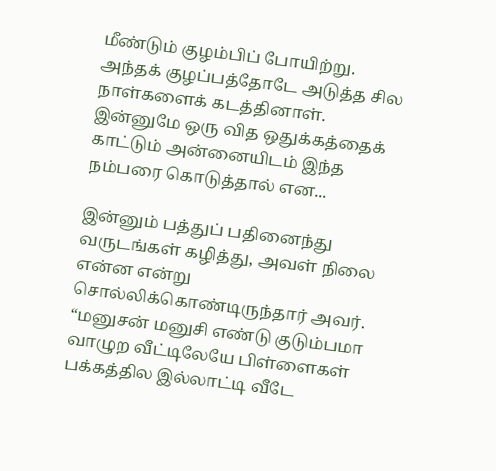மீண்டும் குழம்பிப் போயிற்று. அந்தக் குழப்பத்தோடே அடுத்த சில நாள்களைக் கடத்தினாள். இன்னுமே ஒரு வித ஒதுக்கத்தைக் காட்டும் அன்னையிடம் இந்த நம்பரை கொடுத்தால் என...

இன்னும் பத்துப் பதினைந்து வருடங்கள் கழித்து, அவள் நிலை என்ன என்று சொல்லிக்கொண்டிருந்தார் அவர்.   “மனுசன் மனுசி எண்டு குடும்பமா வாழுற வீட்டிலேயே பிள்ளைகள் பக்கத்தில இல்லாட்டி வீடே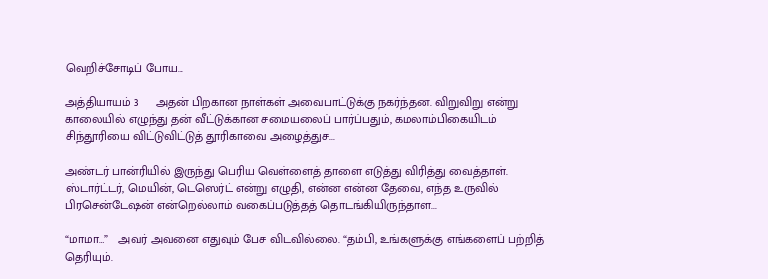வெறிச்சோடிப் போய...

அத்தியாயம் 3     அதன் பிறகான நாள்கள் அவைபாட்டுக்கு நகர்ந்தன. விறுவிறு என்று காலையில் எழுந்து தன் வீட்டுக்கான சமையலைப் பார்ப்பதும், கமலாம்பிகையிடம் சிந்தூரியை விட்டுவிட்டுத் தூரிகாவை அழைத்துச...

அண்டர் பான்ரியில் இருந்து பெரிய வெள்ளைத் தாளை எடுத்து விரித்து வைத்தாள். ஸ்டார்ட்டர், மெயின், டெஸெர்ட் என்று எழுதி, என்ன என்ன தேவை, எந்த உருவில் பிரசென்டேஷன் என்றெல்லாம் வகைப்படுத்தத் தொடங்கியிருந்தாள...

“மாமா…”   அவர் அவனை எதுவும் பேச விடவில்லை. “தம்பி, உங்களுக்கு எங்களைப் பற்றித் தெரியும்.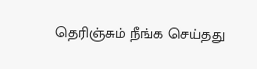தெரிஞ்சும் நீங்க செய்தது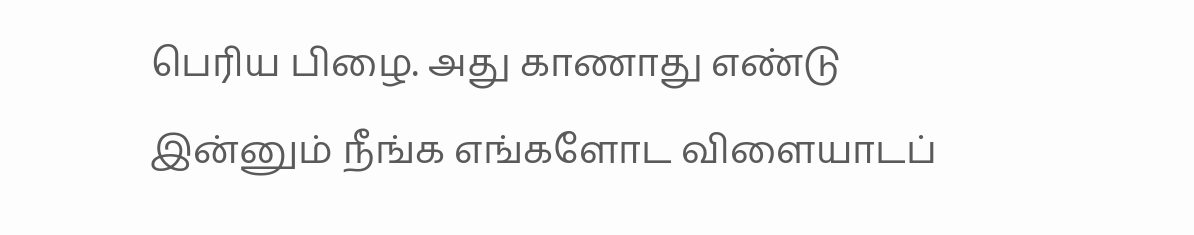பெரிய பிழை. அது காணாது எண்டு இன்னும் நீங்க எங்களோட விளையாடப்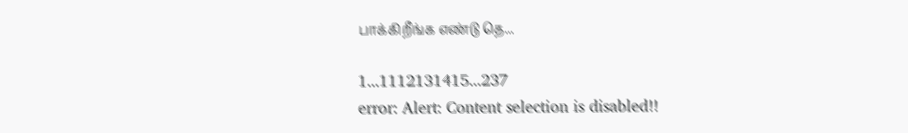பாக்கிறீங்க எண்டு தெ...

1...1112131415...237
error: Alert: Content selection is disabled!!